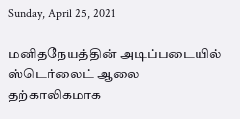Sunday, April 25, 2021

மனிதநேயத்தின் அடிப்படையில் ஸ்டெர்லைட் ஆலை தற்காலிகமாக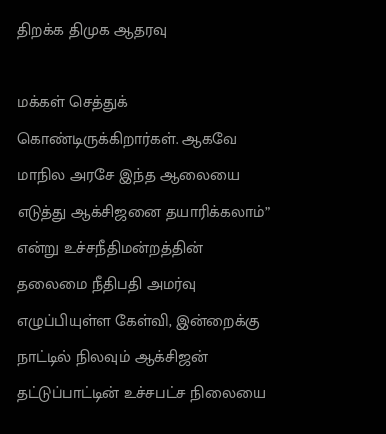திறக்க திமுக ஆதரவு

மக்கள் செத்துக் கொண்டிருக்கிறார்கள். ஆகவே மாநில அரசே இந்த ஆலையை எடுத்து ஆக்சிஜனை தயாரிக்கலாம்” என்று உச்சநீதிமன்றத்தின் தலைமை நீதிபதி அமர்வு எழுப்பியுள்ள கேள்வி, இன்றைக்கு நாட்டில் நிலவும் ஆக்சிஜன் தட்டுப்பாட்டின் உச்சபட்ச நிலையை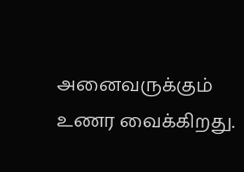அனைவருக்கும் உணர வைக்கிறது.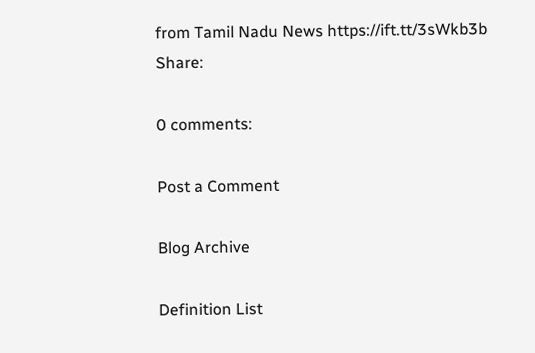from Tamil Nadu News https://ift.tt/3sWkb3b
Share:

0 comments:

Post a Comment

Blog Archive

Definition List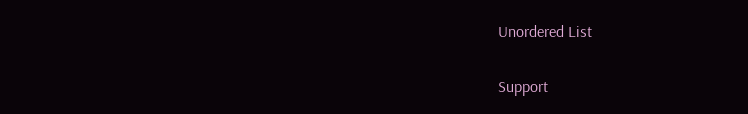Unordered List

Support